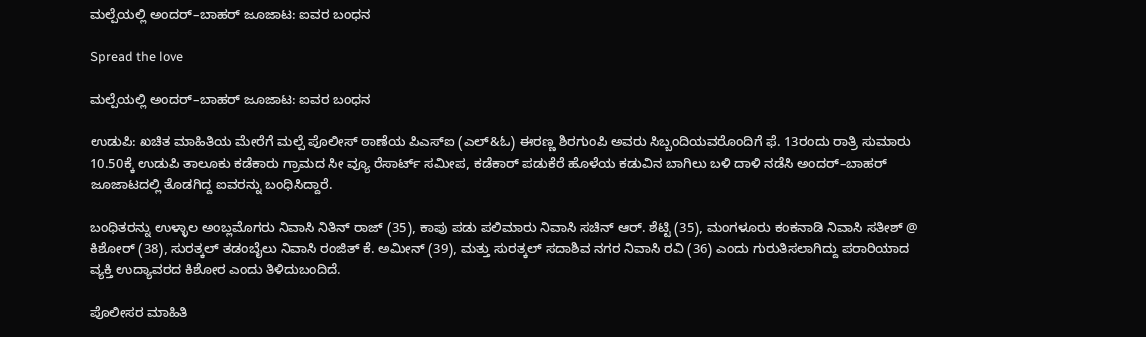ಮಲ್ಪೆಯಲ್ಲಿ ಅಂದರ್–ಬಾಹರ್ ಜೂಜಾಟ: ಐವರ ಬಂಧನ

Spread the love

ಮಲ್ಪೆಯಲ್ಲಿ ಅಂದರ್–ಬಾಹರ್ ಜೂಜಾಟ: ಐವರ ಬಂಧನ

ಉಡುಪಿ: ಖಚಿತ ಮಾಹಿತಿಯ ಮೇರೆಗೆ ಮಲ್ಪೆ ಪೊಲೀಸ್ ಠಾಣೆಯ ಪಿಎಸ್ಐ (ಎಲ್&ಓ) ಈರಣ್ಣ ಶಿರಗುಂಪಿ ಅವರು ಸಿಬ್ಬಂದಿಯವರೊಂದಿಗೆ ಫೆ. 13ರಂದು ರಾತ್ರಿ ಸುಮಾರು 10.50ಕ್ಕೆ ಉಡುಪಿ ತಾಲೂಕು ಕಡೆಕಾರು ಗ್ರಾಮದ ಸೀ ವ್ಯೂ ರೆಸಾರ್ಟ್ ಸಮೀಪ, ಕಡೆಕಾರ್ ಪಡುಕೆರೆ ಹೊಳೆಯ ಕಡುವಿನ ಬಾಗಿಲು ಬಳಿ ದಾಳಿ ನಡೆಸಿ ಅಂದರ್–ಬಾಹರ್ ಜೂಜಾಟದಲ್ಲಿ ತೊಡಗಿದ್ದ ಐವರನ್ನು ಬಂಧಿಸಿದ್ದಾರೆ.

ಬಂಧಿತರನ್ನು ಉಳ್ಳಾಲ ಅಂಬ್ಲಮೊಗರು ನಿವಾಸಿ ನಿತಿನ್ ರಾಜ್ (35), ಕಾಪು ಪಡು ಪಲಿಮಾರು ನಿವಾಸಿ ಸಚಿನ್ ಆರ್. ಶೆಟ್ಟಿ (35), ಮಂಗಳೂರು ಕಂಕನಾಡಿ ನಿವಾಸಿ ಸತೀಶ್ @ ಕಿಶೋರ್ (38), ಸುರತ್ಕಲ್ ತಡಂಬೈಲು ನಿವಾಸಿ ರಂಜಿತ್ ಕೆ. ಅಮೀನ್ (39), ಮತ್ತು ಸುರತ್ಕಲ್ ಸದಾಶಿವ ನಗರ ನಿವಾಸಿ ರವಿ (36) ಎಂದು ಗುರುತಿಸಲಾಗಿದ್ದು ಪರಾರಿಯಾದ ವ್ಯಕ್ತಿ ಉದ್ಯಾವರದ ಕಿಶೋರ ಎಂದು ತಿಳಿದುಬಂದಿದೆ.

ಪೊಲೀಸರ ಮಾಹಿತಿ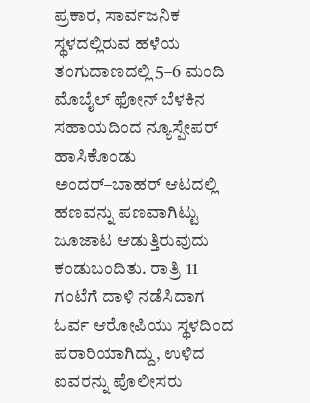ಪ್ರಕಾರ, ಸಾರ್ವಜನಿಕ ಸ್ಥಳದಲ್ಲಿರುವ ಹಳೆಯ ತಂಗುದಾಣದಲ್ಲಿ 5–6 ಮಂದಿ ಮೊಬೈಲ್ ಫೋನ್ ಬೆಳಕಿನ ಸಹಾಯದಿಂದ ನ್ಯೂಸ್ಪೇಪರ್ ಹಾಸಿಕೊಂಡು ಅಂದರ್–ಬಾಹರ್ ಆಟದಲ್ಲಿ ಹಣವನ್ನು ಪಣವಾಗಿಟ್ಟು ಜೂಜಾಟ ಆಡುತ್ತಿರುವುದು ಕಂಡುಬಂದಿತು. ರಾತ್ರಿ 11 ಗಂಟೆಗೆ ದಾಳಿ ನಡೆಸಿದಾಗ ಓರ್ವ ಆರೋಪಿಯು ಸ್ಥಳದಿಂದ ಪರಾರಿಯಾಗಿದ್ದು, ಉಳಿದ ಐವರನ್ನು ಪೊಲೀಸರು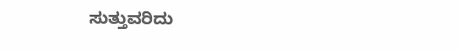ಸುತ್ತುವರಿದು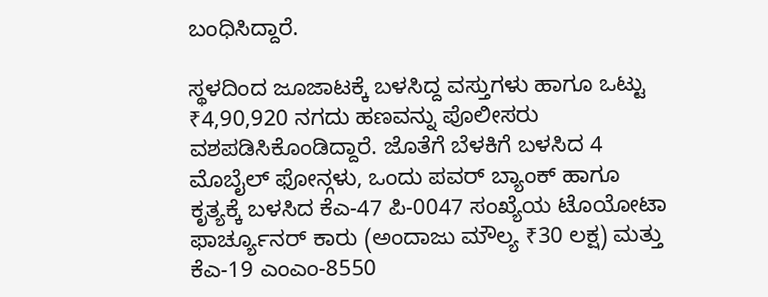ಬಂಧಿಸಿದ್ದಾರೆ.

ಸ್ಥಳದಿಂದ ಜೂಜಾಟಕ್ಕೆ ಬಳಸಿದ್ದ ವಸ್ತುಗಳು ಹಾಗೂ ಒಟ್ಟು ₹4,90,920 ನಗದು ಹಣವನ್ನು ಪೊಲೀಸರು ವಶಪಡಿಸಿಕೊಂಡಿದ್ದಾರೆ. ಜೊತೆಗೆ ಬೆಳಕಿಗೆ ಬಳಸಿದ 4 ಮೊಬೈಲ್ ಫೋನ್ಗಳು, ಒಂದು ಪವರ್ ಬ್ಯಾಂಕ್ ಹಾಗೂ ಕೃತ್ಯಕ್ಕೆ ಬಳಸಿದ ಕೆಎ-47 ಪಿ-0047 ಸಂಖ್ಯೆಯ ಟೊಯೋಟಾ ಫಾರ್ಚ್ಯೂನರ್ ಕಾರು (ಅಂದಾಜು ಮೌಲ್ಯ ₹30 ಲಕ್ಷ) ಮತ್ತು ಕೆಎ-19 ಎಂಎಂ-8550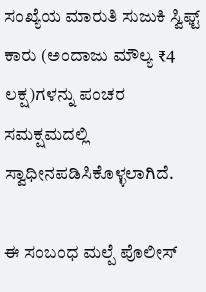ಸಂಖ್ಯೆಯ ಮಾರುತಿ ಸುಜುಕಿ ಸ್ವಿಫ್ಟ್ ಕಾರು (ಅಂದಾಜು ಮೌಲ್ಯ ₹4 ಲಕ್ಷ)ಗಳನ್ನು ಪಂಚರ ಸಮಕ್ಷಮದಲ್ಲಿ ಸ್ವಾಧೀನಪಡಿಸಿಕೊಳ್ಳಲಾಗಿದೆ.

ಈ ಸಂಬಂಧ ಮಲ್ಪೆ ಪೊಲೀಸ್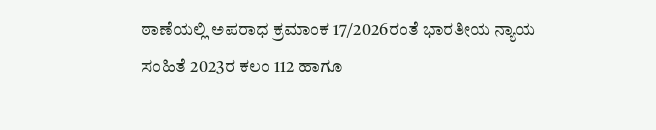ಠಾಣೆಯಲ್ಲಿ ಅಪರಾಧ ಕ್ರಮಾಂಕ 17/2026ರಂತೆ ಭಾರತೀಯ ನ್ಯಾಯ ಸಂಹಿತೆ 2023ರ ಕಲಂ 112 ಹಾಗೂ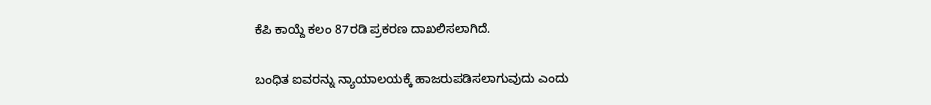ಕೆಪಿ ಕಾಯ್ದೆ ಕಲಂ 87ರಡಿ ಪ್ರಕರಣ ದಾಖಲಿಸಲಾಗಿದೆ.

ಬಂಧಿತ ಐವರನ್ನು ನ್ಯಾಯಾಲಯಕ್ಕೆ ಹಾಜರುಪಡಿಸಲಾಗುವುದು ಎಂದು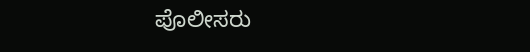ಪೊಲೀಸರು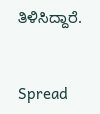ತಿಳಿಸಿದ್ದಾರೆ.


Spread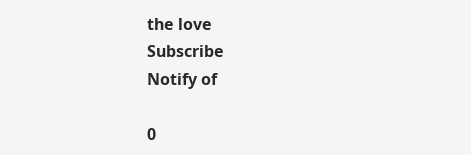the love
Subscribe
Notify of

0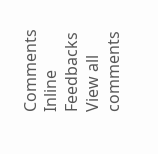Comments
Inline Feedbacks
View all comments